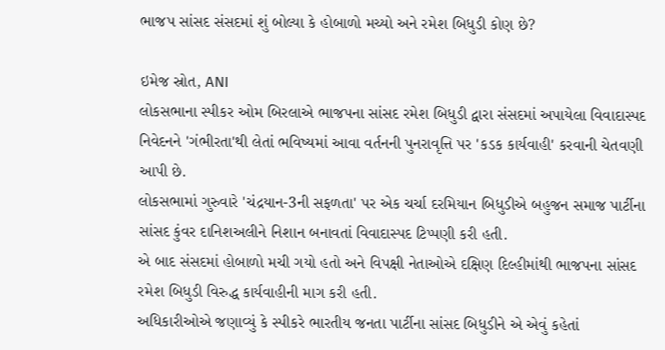ભાજપ સાંસદ સંસદમાં શું બોલ્યા કે હોબાળો મચ્યો અને રમેશ બિધુડી કોણ છે?

ઇમેજ સ્રોત, ANI
લોકસભાના સ્પીકર ઓમ બિરલાએ ભાજપના સાંસદ રમેશ બિધુડી દ્વારા સંસદમાં અપાયેલા વિવાદાસ્પદ નિવેદનને 'ગંભીરતા'થી લેતાં ભવિષ્યમાં આવા વર્તનની પુનરાવૃત્તિ પર 'કડક કાર્યવાહી' કરવાની ચેતવણી આપી છે.
લોકસભામાં ગુરુવારે 'ચંદ્રયાન-3ની સફળતા' પર એક ચર્ચા દરમિયાન બિધુડીએ બહુજન સમાજ પાર્ટીના સાંસદ કુંવર દાનિશઅલીને નિશાન બનાવતાં વિવાદાસ્પદ ટિપ્પણી કરી હતી.
એ બાદ સંસદમાં હોબાળો મચી ગયો હતો અને વિપક્ષી નેતાઓએ દક્ષિણ દિલ્હીમાંથી ભાજપના સાંસદ રમેશ બિધુડી વિરુદ્ધ કાર્યવાહીની માગ કરી હતી.
અધિકારીઓએ જણાવ્યું કે સ્પીકરે ભારતીય જનતા પાર્ટીના સાંસદ બિધુડીને એ એવું કહેતાં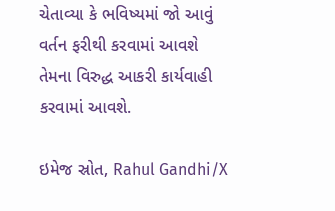ચેતાવ્યા કે ભવિષ્યમાં જો આવું વર્તન ફરીથી કરવામાં આવશે તેમના વિરુદ્ધ આકરી કાર્યવાહી કરવામાં આવશે.

ઇમેજ સ્રોત, Rahul Gandhi/X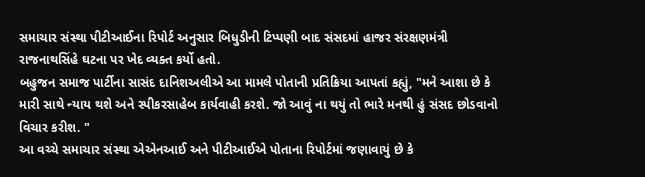સમાચાર સંસ્થા પીટીઆઈના રિપોર્ટ અનુસાર બિધુડીની ટિપ્પણી બાદ સંસદમાં હાજર સંરક્ષણમંત્રી રાજનાથસિંહે ઘટના પર ખેદ વ્યક્ત કર્યો હતો.
બહુજન સમાજ પાર્ટીના સાસંદ દાનિશઅલીએ આ મામલે પોતાની પ્રતિક્રિયા આપતાં કહ્યું, "મને આશા છે કે મારી સાથે ન્યાય થશે અને સ્પીકરસાહેબ કાર્યવાહી કરશે. જો આવું ના થયું તો ભારે મનથી હું સંસદ છોડવાનો વિચાર કરીશ. "
આ વચ્ચે સમાચાર સંસ્થા એએનઆઈ અને પીટીઆઈએ પોતાના રિપોર્ટમાં જણાવાયું છે કે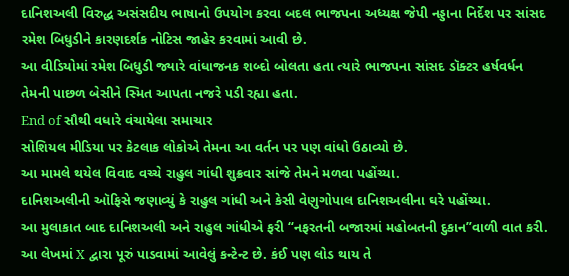દાનિશઅલી વિરુદ્ધ અસંસદીય ભાષાનો ઉપયોગ કરવા બદલ ભાજપના અધ્યક્ષ જેપી નડ્ડાના નિર્દેશ પર સાંસદ રમેશ બિધુડીને કારણદર્શક નોટિસ જાહેર કરવામાં આવી છે.
આ વીડિયોમાં રમેશ બિધુડી જ્યારે વાંધાજનક શબ્દો બોલતા હતા ત્યારે ભાજપના સાંસદ ડૉક્ટર હર્ષવર્ધન તેમની પાછળ બેસીને સ્મિત આપતા નજરે પડી રહ્યા હતા.
End of સૌથી વધારે વંચાયેલા સમાચાર
સોશિયલ મીડિયા પર કેટલાક લોકોએ તેમના આ વર્તન પર પણ વાંધો ઉઠાવ્યો છે.
આ મામલે થયેલ વિવાદ વચ્ચે રાહુલ ગાંધી શુક્રવાર સાંજે તેમને મળવા પહોંચ્યા.
દાનિશઅલીની ઑફિસે જણાવ્યું કે રાહુલ ગાંધી અને કેસી વેણુગોપાલ દાનિશઅલીના ઘરે પહોંચ્યા.
આ મુલાકાત બાદ દાનિશઅલી અને રાહુલ ગાંધીએ ફરી “નફરતની બજારમાં મહોબતની દુકાન”વાળી વાત કરી.
આ લેખમાં X દ્વારા પૂરું પાડવામાં આવેલું કન્ટેન્ટ છે. કંઈ પણ લોડ થાય તે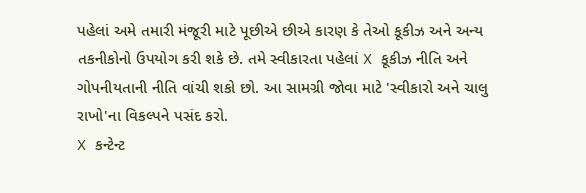પહેલાં અમે તમારી મંજૂરી માટે પૂછીએ છીએ કારણ કે તેઓ કૂકીઝ અને અન્ય તકનીકોનો ઉપયોગ કરી શકે છે. તમે સ્વીકારતા પહેલાં X કૂકીઝ નીતિ અને ગોપનીયતાની નીતિ વાંચી શકો છો. આ સામગ્રી જોવા માટે 'સ્વીકારો અને ચાલુ રાખો'ના વિકલ્પને પસંદ કરો.
X કન્ટેન્ટ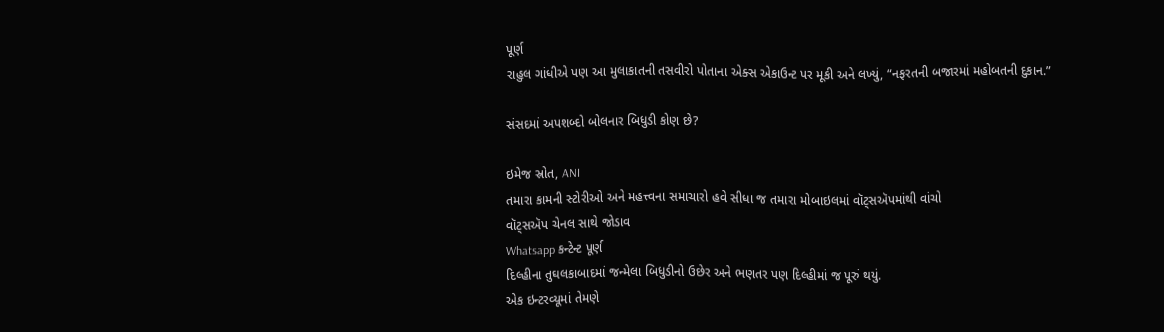પૂર્ણ
રાહુલ ગાંધીએ પણ આ મુલાકાતની તસવીરો પોતાના એક્સ એકાઉન્ટ પર મૂકી અને લખ્યું, “નફરતની બજારમાં મહોબતની દુકાન.”

સંસદમાં અપશબ્દો બોલનાર બિધુડી કોણ છે?

ઇમેજ સ્રોત, ANI
તમારા કામની સ્ટોરીઓ અને મહત્ત્વના સમાચારો હવે સીધા જ તમારા મોબાઇલમાં વૉટ્સઍપમાંથી વાંચો
વૉટ્સઍપ ચેનલ સાથે જોડાવ
Whatsapp કન્ટેન્ટ પૂર્ણ
દિલ્હીના તુઘલકાબાદમાં જન્મેલા બિધુડીનો ઉછેર અને ભણતર પણ દિલ્હીમાં જ પૂરું થયું.
એક ઇન્ટરવ્યૂમાં તેમણે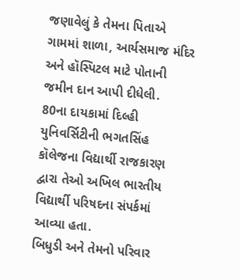જણાવેલું કે તેમના પિતાએ ગામમાં શાળા, આર્યસમાજ મંદિર અને હૉસ્પિટલ માટે પોતાની જમીન દાન આપી દીધેલી.
80ના દાયકામાં દિલ્હી યુનિવર્સિટીની ભગતસિંહ કૉલેજના વિદ્યાર્થી રાજકારણ દ્વારા તેઓ અખિલ ભારતીય વિદ્યાર્થી પરિષદના સંપર્કમાં આવ્યા હતા.
બિધુડી અને તેમનો પરિવાર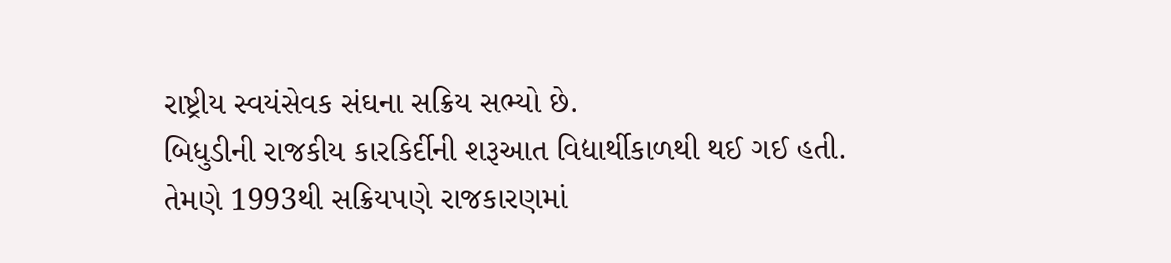રાષ્ટ્રીય સ્વયંસેવક સંઘના સક્રિય સભ્યો છે.
બિધુડીની રાજકીય કારકિર્દીની શરૂઆત વિદ્યાર્થીકાળથી થઈ ગઈ હતી.
તેમણે 1993થી સક્રિયપણે રાજકારણમાં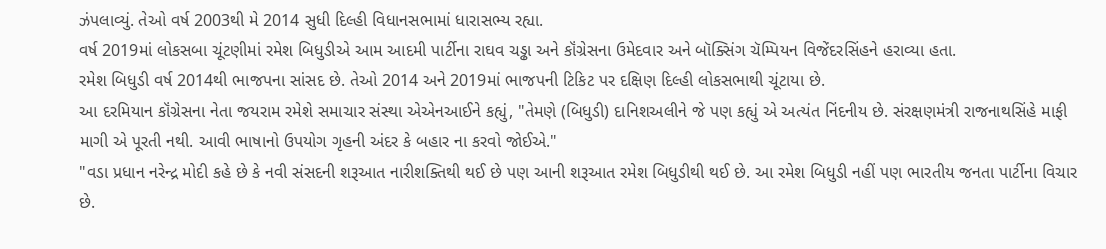ઝંપલાવ્યું. તેઓ વર્ષ 2003થી મે 2014 સુધી દિલ્હી વિધાનસભામાં ધારાસભ્ય રહ્યા.
વર્ષ 2019માં લોકસબા ચૂંટણીમાં રમેશ બિધુડીએ આમ આદમી પાર્ટીના રાઘવ ચડ્ઢા અને કૉંગ્રેસના ઉમેદવાર અને બૉક્સિંગ ચૅમ્પિયન વિજેંદરસિંહને હરાવ્યા હતા.
રમેશ બિધુડી વર્ષ 2014થી ભાજપના સાંસદ છે. તેઓ 2014 અને 2019માં ભાજપની ટિકિટ પર દક્ષિણ દિલ્હી લોકસભાથી ચૂંટાયા છે.
આ દરમિયાન કૉંગ્રેસના નેતા જયરામ રમેશે સમાચાર સંસ્થા એએનઆઈને કહ્યું, "તેમણે (બિધુડી) દાનિશઅલીને જે પણ કહ્યું એ અત્યંત નિંદનીય છે. સંરક્ષણમંત્રી રાજનાથસિંહે માફી માગી એ પૂરતી નથી. આવી ભાષાનો ઉપયોગ ગૃહની અંદર કે બહાર ના કરવો જોઈએ."
"વડા પ્રધાન નરેન્દ્ર મોદી કહે છે કે નવી સંસદની શરૂઆત નારીશક્તિથી થઈ છે પણ આની શરૂઆત રમેશ બિધુડીથી થઈ છે. આ રમેશ બિધુડી નહીં પણ ભારતીય જનતા પાર્ટીના વિચાર છે.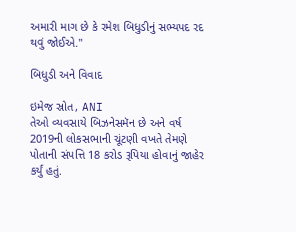અમારી માગ છે કે રમેશ બિધુડીનું સભ્યપદ રદ થવું જોઈએ."

બિધુડી અને વિવાદ

ઇમેજ સ્રોત, ANI
તેઓ વ્યવસાયે બિઝનેસમૅન છે અને વર્ષ 2019ની લોકસભાની ચૂંટણી વખતે તેમણે પોતાની સંપત્તિ 18 કરોડ રૂપિયા હોવાનું જાહેર કર્યું હતું.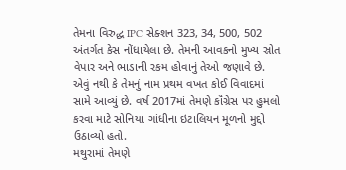તેમના વિરુદ્ધ IPC સેક્શન 323, 34, 500, 502 અંતર્ગત કેસ નોંધાયેલા છે. તેમની આવકનો મુખ્ય સ્રોત વેપાર અને ભાડાની રકમ હોવાનું તેઓ જણાવે છે.
એવું નથી કે તેમનું નામ પ્રથમ વખત કોઈ વિવાદમાં સામે આવ્યું છે. વર્ષ 2017માં તેમણે કૉંગ્રેસ પર હુમલો કરવા માટે સોનિયા ગાંધીના ઇટાલિયન મૂળનો મુદ્દો ઉઠાવ્યો હતો.
મથુરામાં તેમણે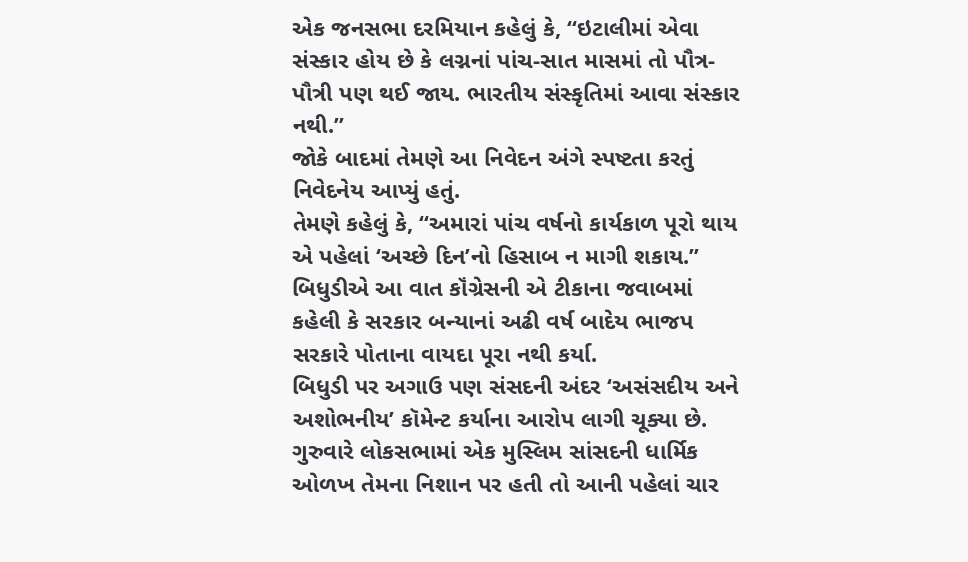એક જનસભા દરમિયાન કહેલું કે, “ઇટાલીમાં એવા સંસ્કાર હોય છે કે લગ્નનાં પાંચ-સાત માસમાં તો પૌત્ર-પૌત્રી પણ થઈ જાય. ભારતીય સંસ્કૃતિમાં આવા સંસ્કાર નથી.”
જોકે બાદમાં તેમણે આ નિવેદન અંગે સ્પષ્ટતા કરતું નિવેદનેય આપ્યું હતું.
તેમણે કહેલું કે, “અમારાં પાંચ વર્ષનો કાર્યકાળ પૂરો થાય એ પહેલાં ‘અચ્છે દિન’નો હિસાબ ન માગી શકાય.”
બિધુડીએ આ વાત કૉંગ્રેસની એ ટીકાના જવાબમાં કહેલી કે સરકાર બન્યાનાં અઢી વર્ષ બાદેય ભાજપ સરકારે પોતાના વાયદા પૂરા નથી કર્યા.
બિધુડી પર અગાઉ પણ સંસદની અંદર ‘અસંસદીય અને અશોભનીય’ કૉમેન્ટ કર્યાના આરોપ લાગી ચૂક્યા છે.
ગુરુવારે લોકસભામાં એક મુસ્લિમ સાંસદની ધાર્મિક ઓળખ તેમના નિશાન પર હતી તો આની પહેલાં ચાર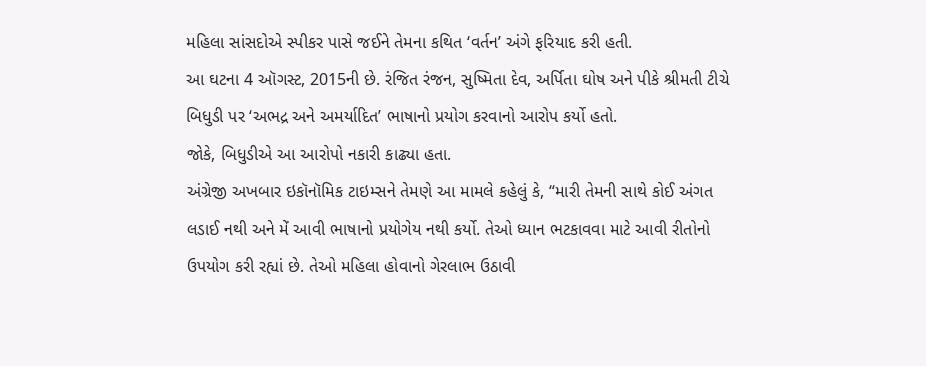મહિલા સાંસદોએ સ્પીકર પાસે જઈને તેમના કથિત ‘વર્તન’ અંગે ફરિયાદ કરી હતી.
આ ઘટના 4 ઑગસ્ટ, 2015ની છે. રંજિત રંજન, સુષ્મિતા દેવ, અર્પિતા ઘોષ અને પીકે શ્રીમતી ટીચે બિધુડી પર ‘અભદ્ર અને અમર્યાદિત’ ભાષાનો પ્રયોગ કરવાનો આરોપ કર્યો હતો.
જોકે, બિધુડીએ આ આરોપો નકારી કાઢ્યા હતા.
અંગ્રેજી અખબાર ઇકૉનૉમિક ટાઇમ્સને તેમણે આ મામલે કહેલું કે, “મારી તેમની સાથે કોઈ અંગત લડાઈ નથી અને મેં આવી ભાષાનો પ્રયોગેય નથી કર્યો. તેઓ ધ્યાન ભટકાવવા માટે આવી રીતોનો ઉપયોગ કરી રહ્યાં છે. તેઓ મહિલા હોવાનો ગેરલાભ ઉઠાવી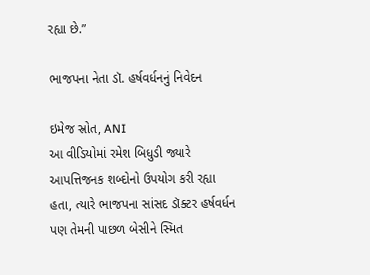રહ્યા છે.”

ભાજપના નેતા ડૉ. હર્ષવર્ધનનું નિવેદન

ઇમેજ સ્રોત, ANI
આ વીડિયોમાં રમેશ બિધુડી જ્યારે આપત્તિજનક શબ્દોનો ઉપયોગ કરી રહ્યા હતા, ત્યારે ભાજપના સાંસદ ડૉક્ટર હર્ષવર્ધન પણ તેમની પાછળ બેસીને સ્મિત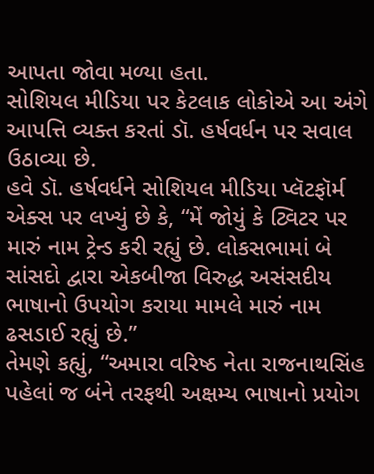આપતા જોવા મળ્યા હતા.
સોશિયલ મીડિયા પર કેટલાક લોકોએ આ અંગે આપત્તિ વ્યક્ત કરતાં ડૉ. હર્ષવર્ધન પર સવાલ ઉઠાવ્યા છે.
હવે ડૉ. હર્ષવર્ધને સોશિયલ મીડિયા પ્લૅટફૉર્મ એક્સ પર લખ્યું છે કે, “મેં જોયું કે ટ્વિટર પર મારું નામ ટ્રેન્ડ કરી રહ્યું છે. લોકસભામાં બે સાંસદો દ્વારા એકબીજા વિરુદ્ધ અસંસદીય ભાષાનો ઉપયોગ કરાયા મામલે મારું નામ ઢસડાઈ રહ્યું છે.”
તેમણે કહ્યું, “અમારા વરિષ્ઠ નેતા રાજનાથસિંહ પહેલાં જ બંને તરફથી અક્ષમ્ય ભાષાનો પ્રયોગ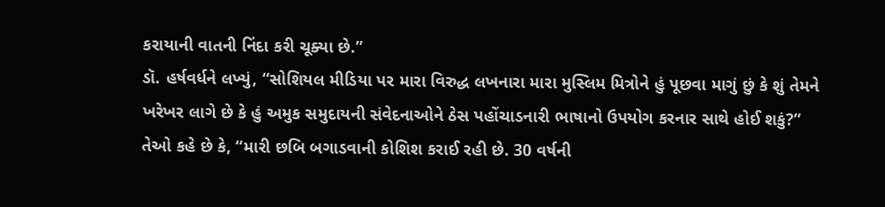કરાયાની વાતની નિંદા કરી ચૂક્યા છે.”
ડૉ. હર્ષવર્ધને લખ્યું, “સોશિયલ મીડિયા પર મારા વિરુદ્ધ લખનારા મારા મુસ્લિમ મિત્રોને હું પૂછવા માગું છું કે શું તેમને ખરેખર લાગે છે કે હું અમુક સમુદાયની સંવેદનાઓને ઠેસ પહોંચાડનારી ભાષાનો ઉપયોગ કરનાર સાથે હોઈ શકું?”
તેઓ કહે છે કે, “મારી છબિ બગાડવાની કોશિશ કરાઈ રહી છે. 30 વર્ષની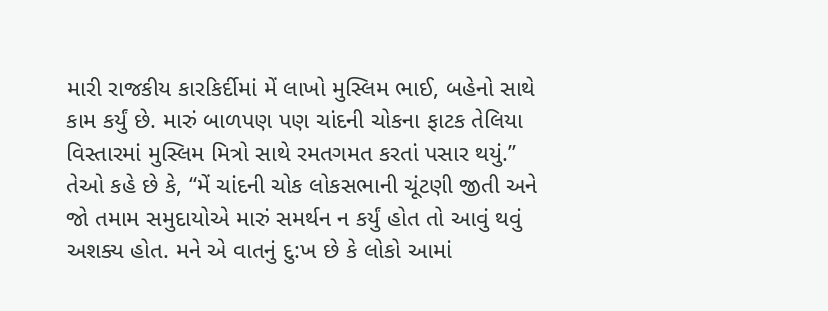મારી રાજકીય કારકિર્દીમાં મેં લાખો મુસ્લિમ ભાઈ, બહેનો સાથે કામ કર્યું છે. મારું બાળપણ પણ ચાંદની ચોકના ફાટક તેલિયા વિસ્તારમાં મુસ્લિમ મિત્રો સાથે રમતગમત કરતાં પસાર થયું.”
તેઓ કહે છે કે, “મેં ચાંદની ચોક લોકસભાની ચૂંટણી જીતી અને જો તમામ સમુદાયોએ મારું સમર્થન ન કર્યું હોત તો આવું થવું અશક્ય હોત. મને એ વાતનું દુ:ખ છે કે લોકો આમાં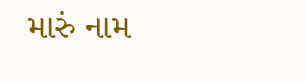મારું નામ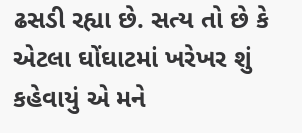ઢસડી રહ્યા છે. સત્ય તો છે કે એટલા ઘોંઘાટમાં ખરેખર શું કહેવાયું એ મને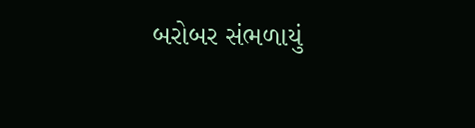બરોબર સંભળાયું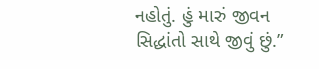નહોતું. હું મારું જીવન સિદ્ધાંતો સાથે જીવું છું.”